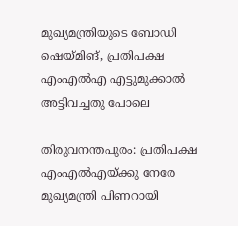മുഖ്യമന്ത്രിയുടെ ബോഡി ഷെയ്മിങ്, പ്രതിപക്ഷ എംഎല്‍എ എട്ടുമുക്കാല്‍ അട്ടിവച്ചതു പോലെ

തിരുവനന്തപുരം: പ്രതിപക്ഷ എംഎല്‍എയ്ക്കു നേരേ മുഖ്യമന്ത്രി പിണറായി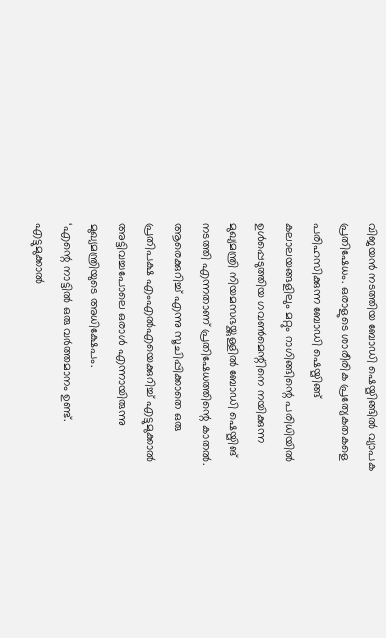വിജയന്‍ നടത്തിയ ബോഡി ഷെയ്മിങ്ങില്‍ വ്യാപക പ്രതിഷേധം. ഒരാളുടെ ശാരീരിക പ്രത്യേകതകളെ പരിഹസിക്കുന്ന ബോഡി ഷെയ്മിങ്ങ് കലാലയങ്ങളിലും മറ്റും റാഗിങ്ങിന്റെ പരിധിയില്‍ ഉള്‍പ്പെടുത്തിയ ഗവണ്‍മെന്റിനെ നയിക്കുന്ന മുഖ്യമന്ത്രി നിയമസഭയ്ക്കുള്ളില്‍ ബോഡി ഷെയ്മിങ് നടത്തി എന്നതാണ് പ്രതിഷേധത്തിന്റെ കാതല്‍. ആരെക്കുറിച്ച് എന്നു സൂചിപ്പിക്കാതെ ഒരു പ്രതിപക്ഷ എംഎല്‍എയെക്കുറിച്ച് എട്ടുമുക്കാല്‍ അട്ടിവച്ചപോലെ ഒരാള്‍ എന്നായിരുന്നു മുഖ്യമന്ത്രിയുടെ അധിക്ഷേപം.
‘എന്റെ നാട്ടില്‍ ഒരു വര്‍ത്തമാനം ഉണ്ട്. എട്ടുമുക്കാല്‍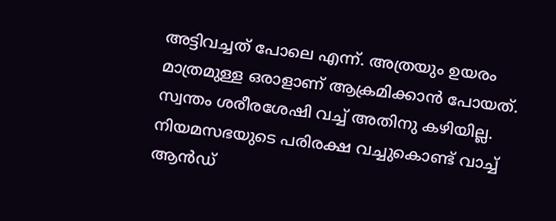അട്ടിവച്ചത് പോലെ എന്ന്. അത്രയും ഉയരം മാത്രമുള്ള ഒരാളാണ് ആക്രമിക്കാന്‍ പോയത്. സ്വന്തം ശരീരശേഷി വച്ച് അതിനു കഴിയില്ല. നിയമസഭയുടെ പരിരക്ഷ വച്ചുകൊണ്ട് വാച്ച് ആന്‍ഡ്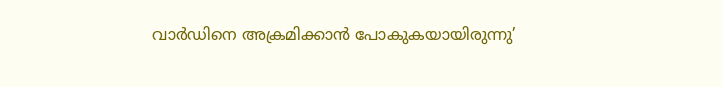വാര്‍ഡിനെ അക്രമിക്കാന്‍ പോകുകയായിരുന്നു’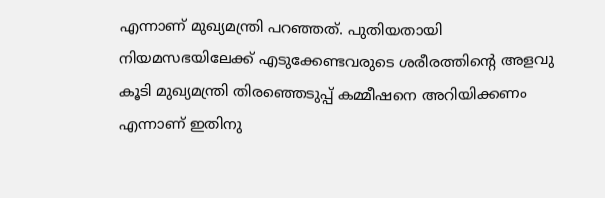എന്നാണ് മുഖ്യമന്ത്രി പറഞ്ഞത്. പുതിയതായി നിയമസഭയിലേക്ക് എടുക്കേണ്ടവരുടെ ശരീരത്തിന്റെ അളവു കൂടി മുഖ്യമന്ത്രി തിരഞ്ഞെടുപ്പ് കമ്മീഷനെ അറിയിക്കണം എന്നാണ് ഇതിനു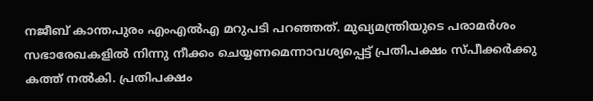നജീബ് കാന്തപുരം എംഎല്‍എ മറുപടി പറഞ്ഞത്. മുഖ്യമന്ത്രിയുടെ പരാമര്‍ശം സഭാരേഖകളില്‍ നിന്നു നീക്കം ചെയ്യണമെന്നാവശ്യപ്പെട്ട് പ്രതിപക്ഷം സ്പീക്കര്‍ക്കു കത്ത് നല്‍കി. പ്രതിപക്ഷം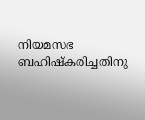നിയമസഭ ബഹിഷ്‌കരിച്ചതിനു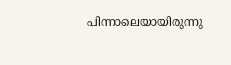പിന്നാലെയായിരുന്നു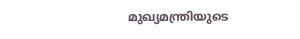മുഖ്യമന്ത്രിയുടെ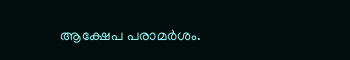ആക്ഷേപ പരാമര്‍ശം.